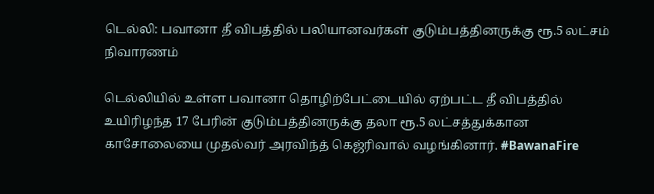டெல்லி: பவானா தீ விபத்தில் பலியானவர்கள் குடும்பத்தினருக்கு ரூ.5 லட்சம் நிவாரணம்

டெல்லியில் உள்ள பவானா தொழிற்பேட்டையில் ஏற்பட்ட தீ விபத்தில் உயிரிழந்த 17 பேரின் குடும்பத்தினருக்கு தலா ரூ.5 லட்சத்துக்கான காசோலையை முதல்வர் அரவிந்த் கெஜ்ரிவால் வழங்கினார். #BawanaFire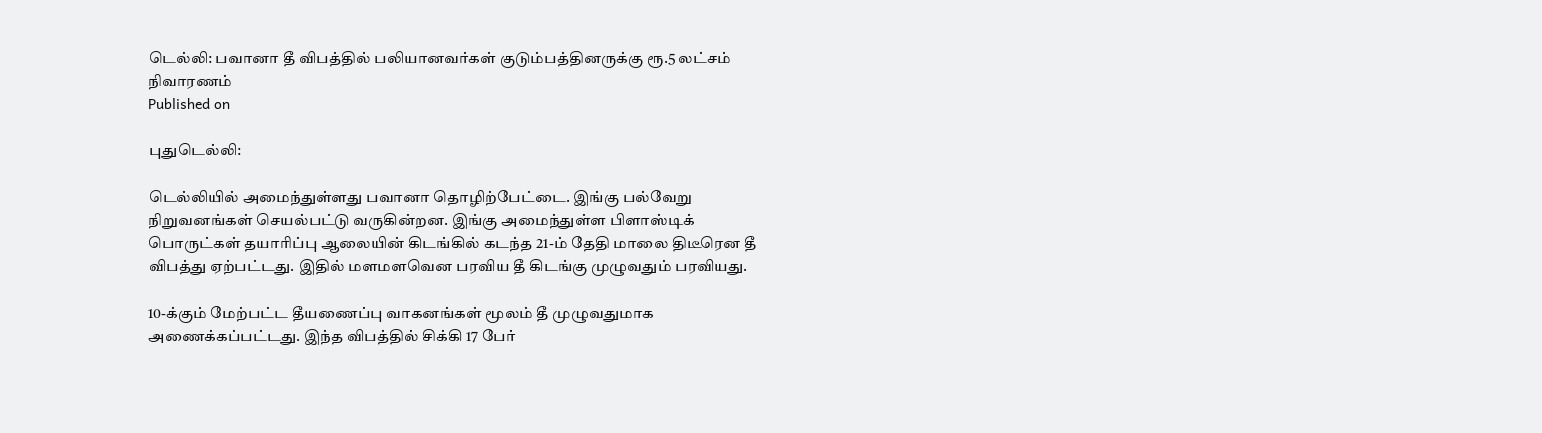டெல்லி: பவானா தீ விபத்தில் பலியானவர்கள் குடும்பத்தினருக்கு ரூ.5 லட்சம் நிவாரணம்
Published on

புதுடெல்லி:

டெல்லியில் அமைந்துள்ளது பவானா தொழிற்பேட்டை. இங்கு பல்வேறு நிறுவனங்கள் செயல்பட்டு வருகின்றன. இங்கு அமைந்துள்ள பிளாஸ்டிக் பொருட்கள் தயாரிப்பு ஆலையின் கிடங்கில் கடந்த 21-ம் தேதி மாலை திடீரென தீ விபத்து ஏற்பட்டது. இதில் மளமளவென பரவிய தீ கிடங்கு முழுவதும் பரவியது.

10-க்கும் மேற்பட்ட தீயணைப்பு வாகனங்கள் மூலம் தீ முழுவதுமாக அணைக்கப்பட்டது. இந்த விபத்தில் சிக்கி 17 பேர்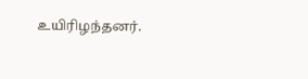உயிரிழந்தனர்.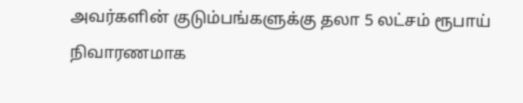அவர்களின் குடும்பங்களுக்கு தலா 5 லட்சம் ரூபாய் நிவாரணமாக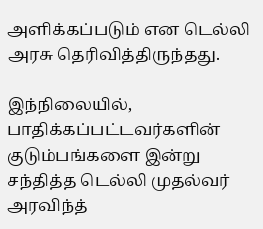அளிக்கப்படும் என டெல்லி அரசு தெரிவித்திருந்தது.

இந்நிலையில், பாதிக்கப்பட்டவர்களின் குடும்பங்களை இன்று சந்தித்த டெல்லி முதல்வர் அரவிந்த்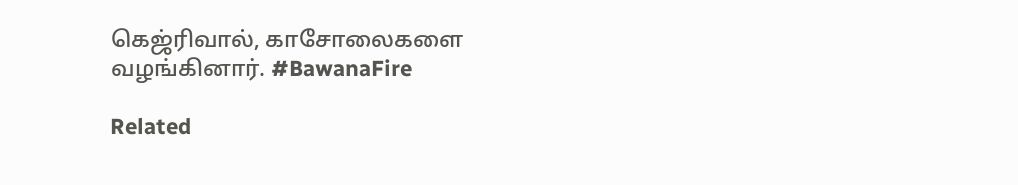கெஜ்ரிவால், காசோலைகளை வழங்கினார். #BawanaFire

Related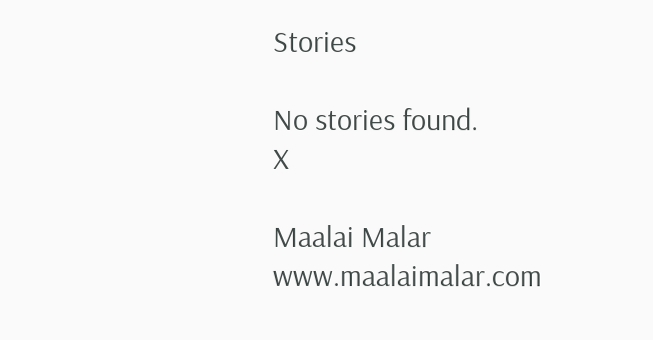Stories

No stories found.
X

Maalai Malar
www.maalaimalar.com